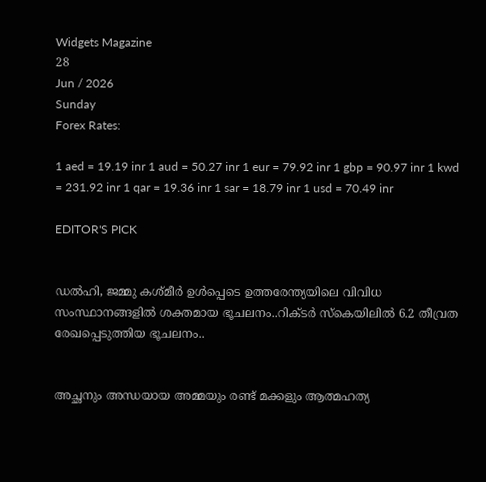Widgets Magazine
28
Jun / 2026
Sunday
Forex Rates:

1 aed = 19.19 inr 1 aud = 50.27 inr 1 eur = 79.92 inr 1 gbp = 90.97 inr 1 kwd = 231.92 inr 1 qar = 19.36 inr 1 sar = 18.79 inr 1 usd = 70.49 inr

EDITOR'S PICK


ഡല്‍ഹി, ജമ്മു കശ്മീര്‍ ഉള്‍പ്പെടെ ഉത്തരേന്ത്യയിലെ വിവിധ സംസ്ഥാനങ്ങളില്‍ ശക്തമായ ഭൂചലനം..റിക്ടര്‍ സ്‌കെയിലില്‍ 6.2 തീവ്രത രേഖപ്പെടുത്തിയ ഭൂചലനം..


അച്ഛനും അന്ധയായ അമ്മയും രണ്ട് മക്കളും ആത്മഹത്യ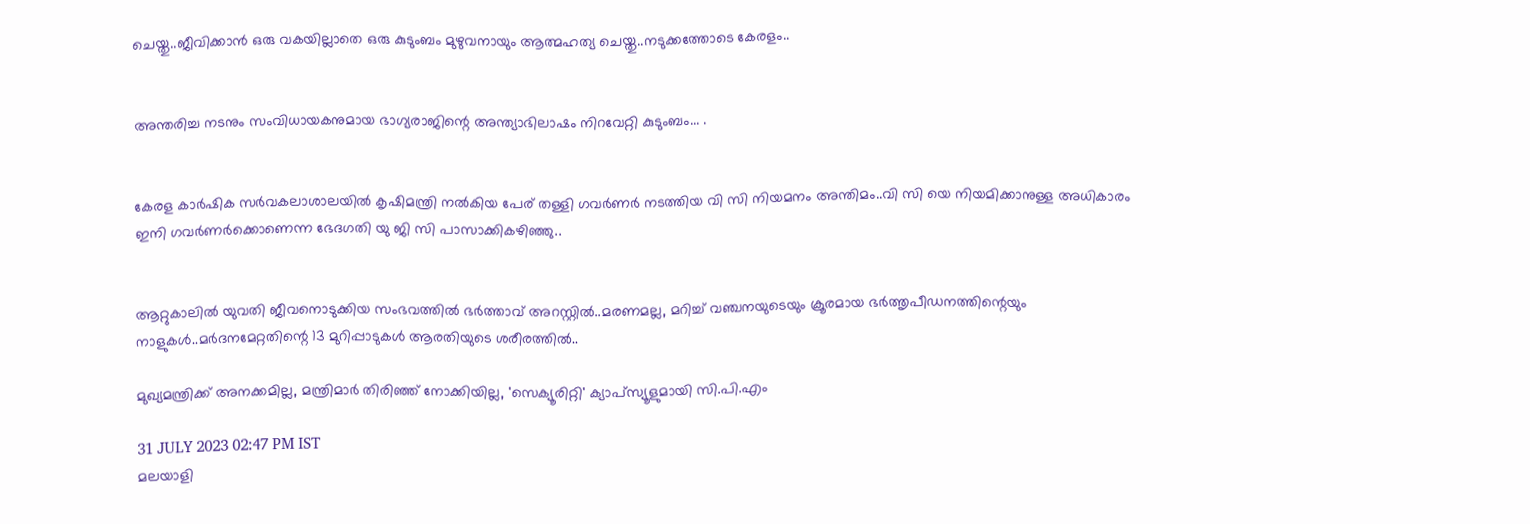ചെയ്തു..ജീവിക്കാൻ ഒരു വകയില്ലാതെ ഒരു കുടുംബം മുഴുവനായും ആത്മഹത്യ ചെയ്തു..നടുക്കത്തോടെ കേരളം..


അന്തരിച്ച നടനും സംവിധായകനുമായ ഭാഗ്യരാജിന്റെ അന്ത്യാഭിലാഷം നിറവേറ്റി കുടുംബം... .


കേരള കാർഷിക സർവകലാശാലയിൽ കൃഷിമന്ത്രി നൽകിയ പേര് തള്ളി ഗവർണർ നടത്തിയ വി സി നിയമനം അന്തിമം..വി സി യെ നിയമിക്കാനുള്ള അധികാരം ഇനി ഗവർണർക്കൊണെന്ന ഭേദഗതി യു ജി സി പാസാക്കികഴിഞ്ഞു..


ആറ്റുകാലിൽ യുവതി ജീവനൊടുക്കിയ സംഭവത്തിൽ ഭർത്താവ് അറസ്റ്റിൽ..മരണമല്ല, മറിച്ച് വഞ്ചനയുടെയും ക്രൂരമായ ഭര്‍ത്തൃപീഡനത്തിന്റെയും നാളുകൾ..മർദനമേറ്റതിന്റെ 13 മുറിപ്പാടുകൾ ആരതിയുടെ ശരീരത്തിൽ..

മുഖ്യമന്ത്രിക്ക് അനക്കമില്ല, മന്ത്രിമാര്‍ തിരിഞ്ഞ് നോക്കിയില്ല, 'സെക്യൂരിറ്റി' ക്യാപ്‌സ്യൂളുമായി സി.പി.എം

31 JULY 2023 02:47 PM IST
മലയാളി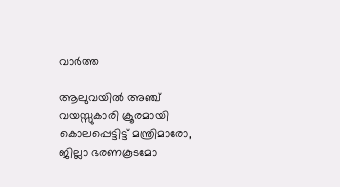വാര്‍ത്ത

ആലുവയില്‍ അഞ്ച് വയസ്സുകാരി ക്രൂരമായി കൊലപ്പെട്ടിട്ട് മന്ത്രിമാരോ, ജില്ലാ ഭരണകൂടമോ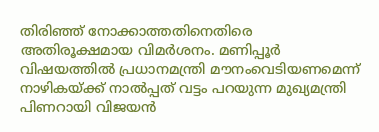തിരിഞ്ഞ് നോക്കാത്തതിനെതിരെ അതിരൂക്ഷമായ വിമര്‍ശനം. മണിപ്പൂര്‍ വിഷയത്തില്‍ പ്രധാനമന്ത്രി മൗനംവെടിയണമെന്ന് നാഴികയ്ക്ക് നാല്‍പ്പത് വട്ടം പറയുന്ന മുഖ്യമന്ത്രി പിണറായി വിജയന്‍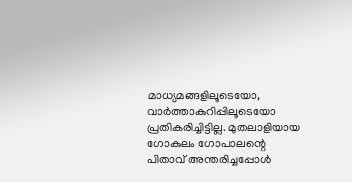മാധ്യമങ്ങളിലൂടെയോ, വാര്‍ത്താകുറിപ്പിലൂടെയോ പ്രതികരിച്ചിട്ടില്ല. മുതലാളിയായ ഗോകുലം ഗോപാലന്റെ പിതാവ് അന്തരിച്ചപ്പോള്‍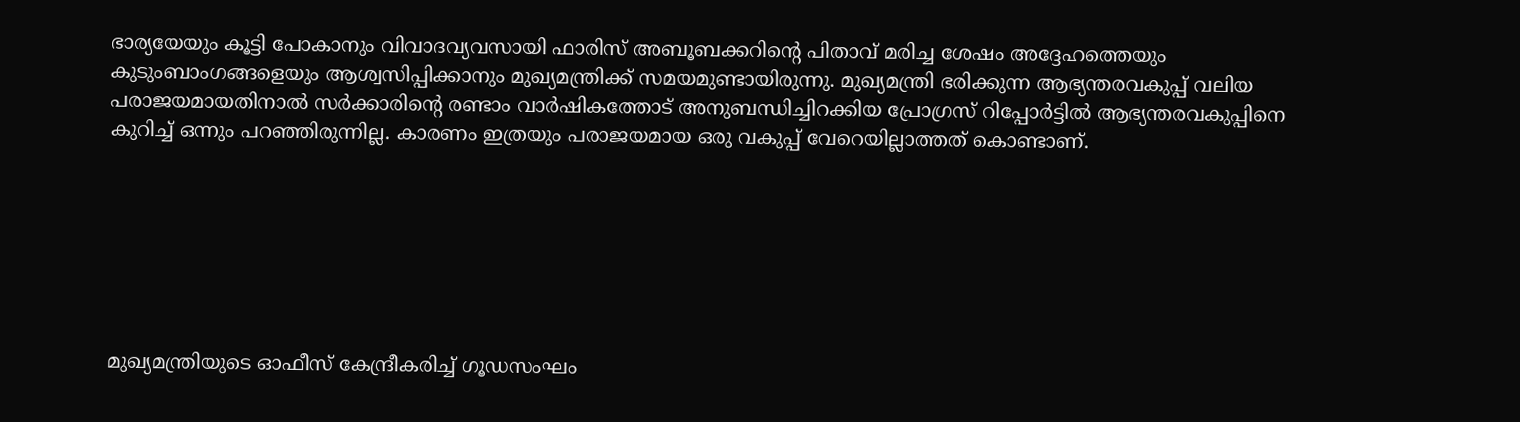ഭാര്യയേയും കൂട്ടി പോകാനും വിവാദവ്യവസായി ഫാരിസ് അബൂബക്കറിന്റെ പിതാവ് മരിച്ച ശേഷം അദ്ദേഹത്തെയും കുടുംബാംഗങ്ങളെയും ആശ്വസിപ്പിക്കാനും മുഖ്യമന്ത്രിക്ക് സമയമുണ്ടായിരുന്നു. മുഖ്യമന്ത്രി ഭരിക്കുന്ന ആഭ്യന്തരവകുപ്പ് വലിയ പരാജയമായതിനാല്‍ സര്‍ക്കാരിന്റെ രണ്ടാം വാര്‍ഷികത്തോട് അനുബന്ധിച്ചിറക്കിയ പ്രോഗ്രസ് റിപ്പോര്‍ട്ടില്‍ ആഭ്യന്തരവകുപ്പിനെ കുറിച്ച് ഒന്നും പറഞ്ഞിരുന്നില്ല. കാരണം ഇത്രയും പരാജയമായ ഒരു വകുപ്പ് വേറെയില്ലാത്തത് കൊണ്ടാണ്.







മുഖ്യമന്ത്രിയുടെ ഓഫീസ് കേന്ദ്രീകരിച്ച് ഗൂഡസംഘം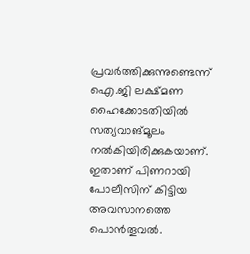പ്രവര്‍ത്തിക്കുന്നുണ്ടെന്ന് ഐ.ജി ലക്ഷ്മണ ഹൈക്കോടതിയില്‍ സത്യവാങ്മൂലം നല്‍കിയിരിക്കുകയാണ്. ഇതാണ് പിണറായി പോലീസിന് കിട്ടിയ അവസാനത്തെ പൊന്‍തൂവല്‍.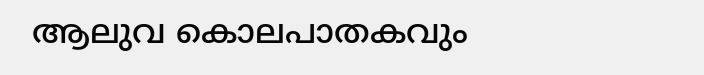ആലുവ കൊലപാതകവും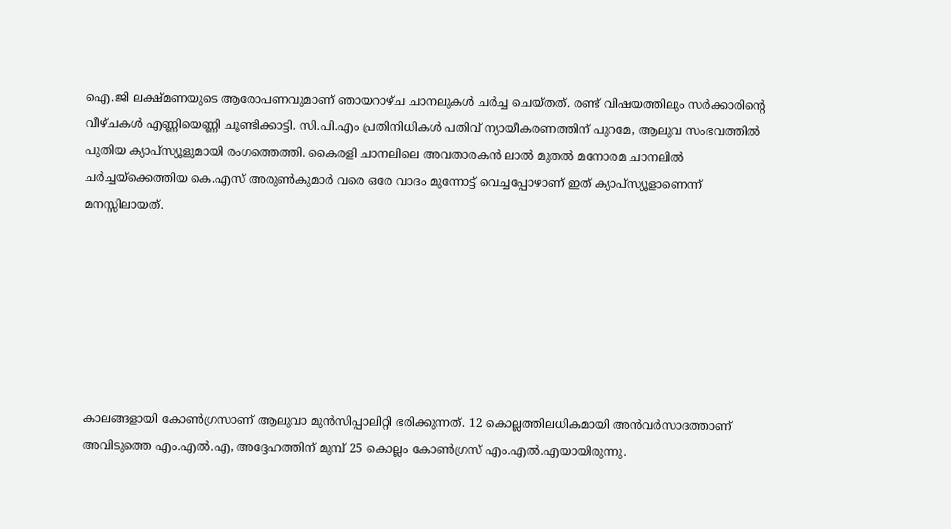ഐ.ജി ലക്ഷ്മണയുടെ ആരോപണവുമാണ് ഞായറാഴ്ച ചാനലുകള്‍ ചര്‍ച്ച ചെയ്തത്. രണ്ട് വിഷയത്തിലും സര്‍ക്കാരിന്റെ വീഴ്ചകള്‍ എണ്ണിയെണ്ണി ചൂണ്ടിക്കാട്ടി. സി.പി.എം പ്രതിനിധികള്‍ പതിവ് ന്യായീകരണത്തിന് പുറമേ, ആലുവ സംഭവത്തില്‍ പുതിയ ക്യാപ്‌സ്യൂളുമായി രംഗത്തെത്തി. കൈരളി ചാനലിലെ അവതാരകന്‍ ലാല്‍ മുതല്‍ മനോരമ ചാനലില്‍ ചര്‍ച്ചയ്‌ക്കെത്തിയ കെ.എസ് അരുണ്‍കുമാര്‍ വരെ ഒരേ വാദം മുന്നോട്ട് വെച്ചപ്പോഴാണ് ഇത് ക്യാപ്‌സ്യൂളാണെന്ന് മനസ്സിലായത്.







കാലങ്ങളായി കോണ്‍ഗ്രസാണ് ആലുവാ മുന്‍സിപ്പാലിറ്റി ഭരിക്കുന്നത്. 12 കൊല്ലത്തിലധികമായി അന്‍വര്‍സാദത്താണ് അവിടുത്തെ എം.എല്‍.എ, അദ്ദേഹത്തിന് മുമ്പ് 25 കൊല്ലം കോണ്‍ഗ്രസ് എം.എല്‍.എയായിരുന്നു.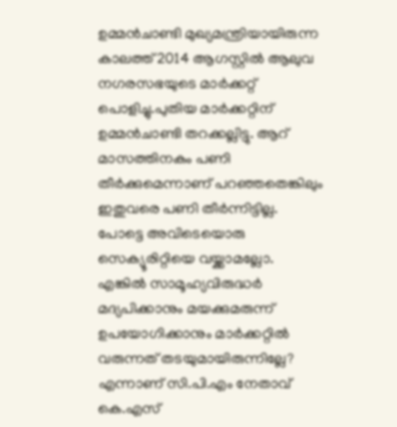ഉമ്മന്‍ചാണ്ടി മുഖ്യമന്ത്രിയായിരുന്ന കാലത്ത് 2014 ആഗസ്റ്റില്‍ ആലുവ നഗരസഭയുടെ മാര്‍ക്കറ്റ് പൊളിച്ചു.പുതിയ മാര്‍ക്കറ്റിന് ഉമ്മന്‍ചാണ്ടി തറക്കല്ലിട്ടു. ആറ് മാസത്തിനകം പണി തീര്‍ക്കുമെന്നാണ് പറഞ്ഞതെങ്കിലും ഇതുവരെ പണി തീര്‍ന്നിട്ടില്ല. പോട്ടെ അവിടെയൊരു സെക്യൂരിറ്റിയെ വയ്ക്കാമല്ലോ. എങ്കില്‍ സാമൂഹ്യവിരുദ്ധര്‍ മദ്യപിക്കാനും മയക്കുമരുന്ന് ഉപയോഗിക്കാനും മാര്‍ക്കറ്റില്‍ വരുന്നത് തടയുമായിരുന്നില്ലേ? എന്നാണ് സി.പി.എം നേതാവ് കെ.എസ്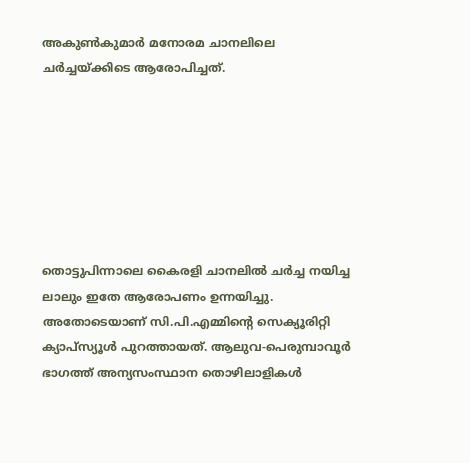അകുണ്‍കുമാര്‍ മനോരമ ചാനലിലെ ചര്‍ച്ചയ്ക്കിടെ ആരോപിച്ചത്.







തൊട്ടുപിന്നാലെ കൈരളി ചാനലില്‍ ചര്‍ച്ച നയിച്ച ലാലും ഇതേ ആരോപണം ഉന്നയിച്ചു. അതോടെയാണ് സി.പി.എമ്മിന്റെ സെക്യൂരിറ്റി ക്യാപ്‌സ്യൂള്‍ പുറത്തായത്. ആലുവ-പെരുമ്പാവൂര്‍ ഭാഗത്ത് അന്യസംസ്ഥാന തൊഴിലാളികള്‍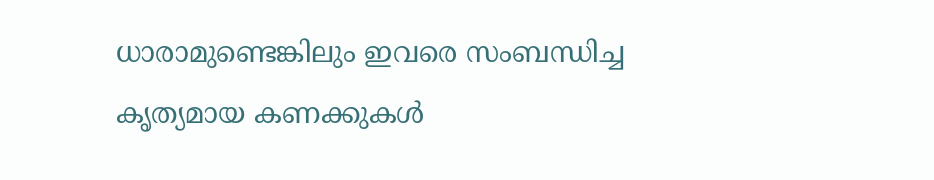ധാരാമുണ്ടെങ്കിലും ഇവരെ സംബന്ധിച്ച കൃത്യമായ കണക്കുകള്‍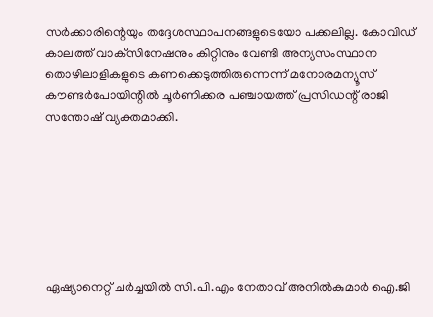സര്‍ക്കാരിന്റെയും തദ്ദേശസ്ഥാപനങ്ങളുടെയോ പക്കലില്ല. കോവിഡ് കാലത്ത് വാക്‌സിനേഷനും കിറ്റിനും വേണ്ടി അന്യസംസ്ഥാന തൊഴിലാളികളുടെ കണക്കെടുത്തിരുന്നെന്ന് മനോരമന്യൂസ് കൗണ്ടര്‍പോയിന്റില്‍ ചൂര്‍ണിക്കര പഞ്ചായത്ത് പ്രസിഡന്റ് രാജി സന്തോഷ് വ്യക്തമാക്കി.







ഏഷ്യാനെറ്റ് ചര്‍ച്ചയില്‍ സി.പി.എം നേതാവ് അനില്‍കുമാര്‍ ഐ.ജി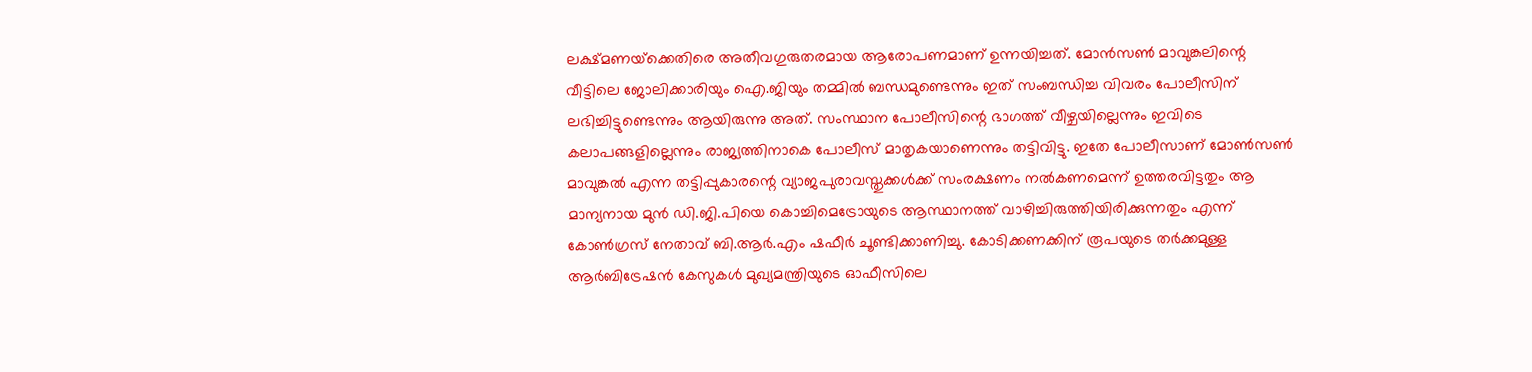ലക്ഷ്മണയ്‌ക്കെതിരെ അതീവഗുരുതരമായ ആരോപണമാണ് ഉന്നയിച്ചത്. മോന്‍സണ്‍ മാവുങ്കലിന്റെ വീട്ടിലെ ജോലിക്കാരിയും ഐ.ജിയും തമ്മില്‍ ബന്ധമുണ്ടെന്നും ഇത് സംബന്ധിച്ച വിവരം പോലീസിന് ലഭിച്ചിട്ടുണ്ടെന്നും ആയിരുന്നു അത്. സംസ്ഥാന പോലീസിന്റെ ഭാഗത്ത് വീഴ്ചയില്ലെന്നും ഇവിടെ കലാപങ്ങളില്ലെന്നും രാജ്യത്തിനാകെ പോലീസ് മാതൃകയാണെന്നും തട്ടിവിട്ടു. ഇതേ പോലീസാണ് മോണ്‍സണ്‍ മാവുങ്കല്‍ എന്ന തട്ടിപ്പുകാരന്റെ വ്യാജപുരാവസ്തുക്കള്‍ക്ക് സംരക്ഷണം നല്‍കണമെന്ന് ഉത്തരവിട്ടതും ആ മാന്യനായ മുന്‍ ഡി.ജി.പിയെ കൊച്ചിമെട്രോയുടെ ആസ്ഥാനത്ത് വാഴിച്ചിരുത്തിയിരിക്കുന്നതും എന്ന് കോണ്‍ഗ്രസ് നേതാവ് ബി.ആര്‍.എം ഷഫീര്‍ ചൂണ്ടിക്കാണിച്ചു. കോടിക്കണക്കിന് രൂപയുടെ തര്‍ക്കമുള്ള ആര്‍ബിട്രേഷന്‍ കേസുകള്‍ മുഖ്യമന്ത്രിയുടെ ഓഫീസിലെ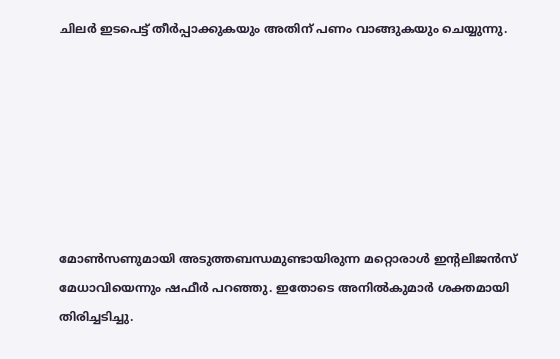ചിലര്‍ ഇടപെട്ട് തീര്‍പ്പാക്കുകയും അതിന് പണം വാങ്ങുകയും ചെയ്യുന്നു.







മോണ്‍സണുമായി അടുത്തബന്ധമുണ്ടായിരുന്ന മറ്റൊരാള്‍ ഇന്റലിജന്‍സ് മേധാവിയെന്നും ഷഫീര്‍ പറഞ്ഞു. ഇതോടെ അനില്‍കുമാര്‍ ശക്തമായി തിരിച്ചടിച്ചു.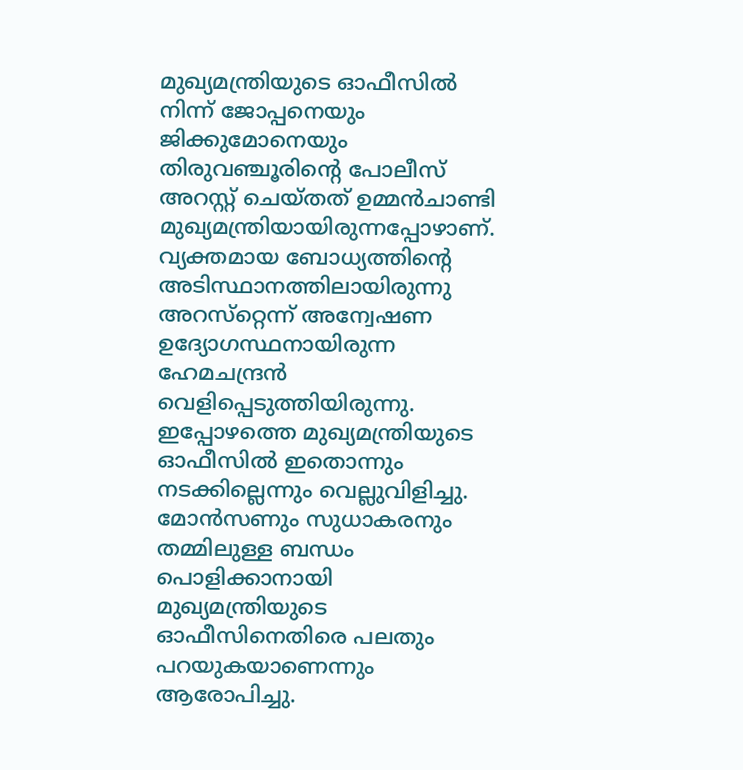മുഖ്യമന്ത്രിയുടെ ഓഫീസില്‍ നിന്ന് ജോപ്പനെയും ജിക്കുമോനെയും തിരുവഞ്ചൂരിന്റെ പോലീസ് അറസ്റ്റ് ചെയ്തത് ഉമ്മന്‍ചാണ്ടി മുഖ്യമന്ത്രിയായിരുന്നപ്പോഴാണ്. വ്യക്തമായ ബോധ്യത്തിന്റെ അടിസ്ഥാനത്തിലായിരുന്നു അറസ്‌റ്റെന്ന് അന്വേഷണ ഉദ്യോഗസ്ഥനായിരുന്ന ഹേമചന്ദ്രന്‍ വെളിപ്പെടുത്തിയിരുന്നു. ഇപ്പോഴത്തെ മുഖ്യമന്ത്രിയുടെ ഓഫീസില്‍ ഇതൊന്നും നടക്കില്ലെന്നും വെല്ലുവിളിച്ചു. മോന്‍സണും സുധാകരനും തമ്മിലുള്ള ബന്ധം പൊളിക്കാനായി മുഖ്യമന്ത്രിയുടെ ഓഫീസിനെതിരെ പലതും പറയുകയാണെന്നും ആരോപിച്ചു.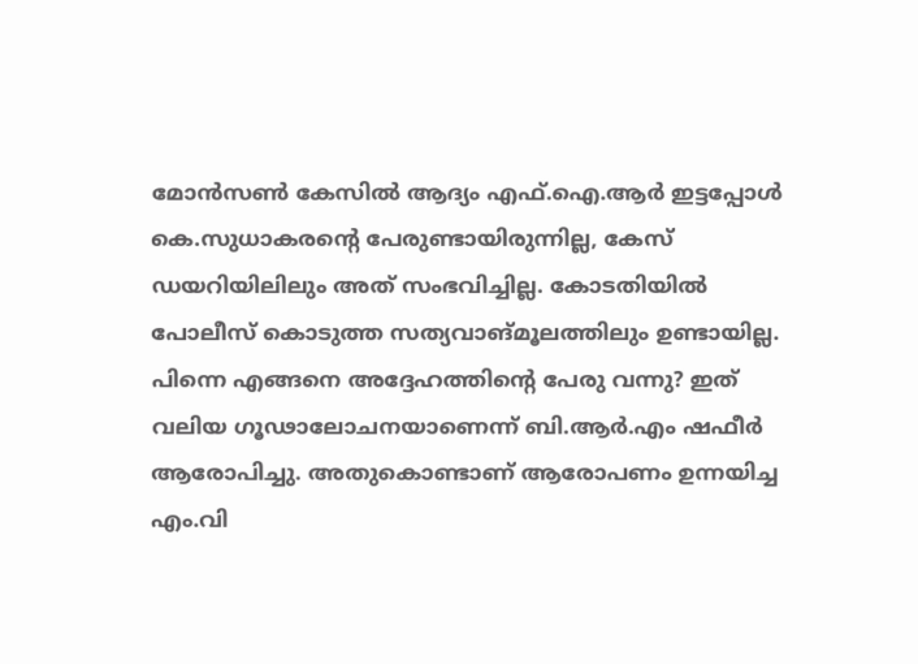മോന്‍സണ്‍ കേസില്‍ ആദ്യം എഫ്.ഐ.ആര്‍ ഇട്ടപ്പോള്‍ കെ.സുധാകരന്റെ പേരുണ്ടായിരുന്നില്ല, കേസ് ഡയറിയിലിലും അത് സംഭവിച്ചില്ല. കോടതിയില്‍ പോലീസ് കൊടുത്ത സത്യവാങ്മൂലത്തിലും ഉണ്ടായില്ല. പിന്നെ എങ്ങനെ അദ്ദേഹത്തിന്റെ പേരു വന്നു? ഇത് വലിയ ഗൂഢാലോചനയാണെന്ന് ബി.ആര്‍.എം ഷഫീര്‍ ആരോപിച്ചു. അതുകൊണ്ടാണ് ആരോപണം ഉന്നയിച്ച എം.വി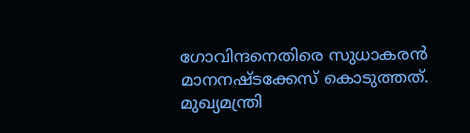ഗോവിന്ദനെതിരെ സുധാകരന്‍ മാനനഷ്ടക്കേസ് കൊടുത്തത്. മുഖ്യമന്ത്രി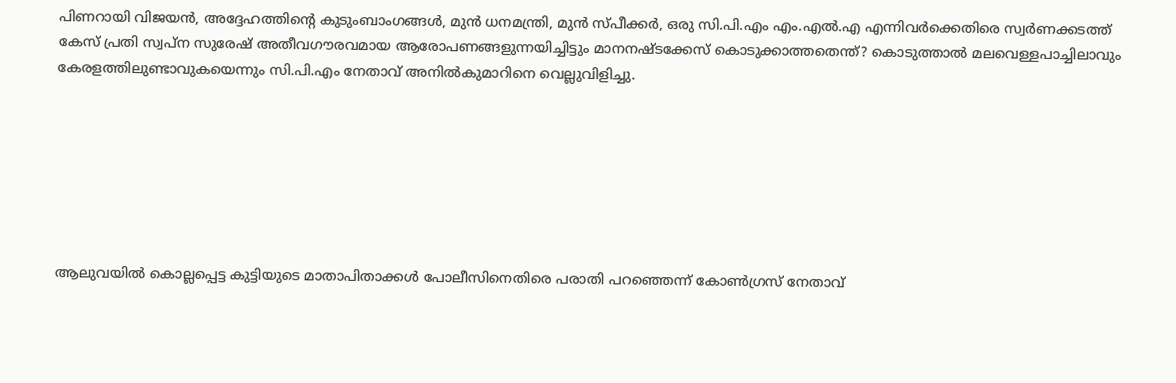പിണറായി വിജയന്‍, അദ്ദേഹത്തിന്റെ കുടുംബാംഗങ്ങള്‍, മുന്‍ ധനമന്ത്രി, മുന്‍ സ്പീക്കര്‍, ഒരു സി.പി.എം എം.എല്‍.എ എന്നിവര്‍ക്കെതിരെ സ്വര്‍ണക്കടത്ത് കേസ് പ്രതി സ്വപ്‌ന സുരേഷ് അതീവഗൗരവമായ ആരോപണങ്ങളുന്നയിച്ചിട്ടും മാനനഷ്ടക്കേസ് കൊടുക്കാത്തതെന്ത്? കൊടുത്താല്‍ മലവെള്ളപാച്ചിലാവും കേരളത്തിലുണ്ടാവുകയെന്നും സി.പി.എം നേതാവ് അനില്‍കുമാറിനെ വെല്ലുവിളിച്ചു.







ആലുവയില്‍ കൊല്ലപ്പെട്ട കുട്ടിയുടെ മാതാപിതാക്കള്‍ പോലീസിനെതിരെ പരാതി പറഞ്ഞെന്ന് കോണ്‍ഗ്രസ് നേതാവ്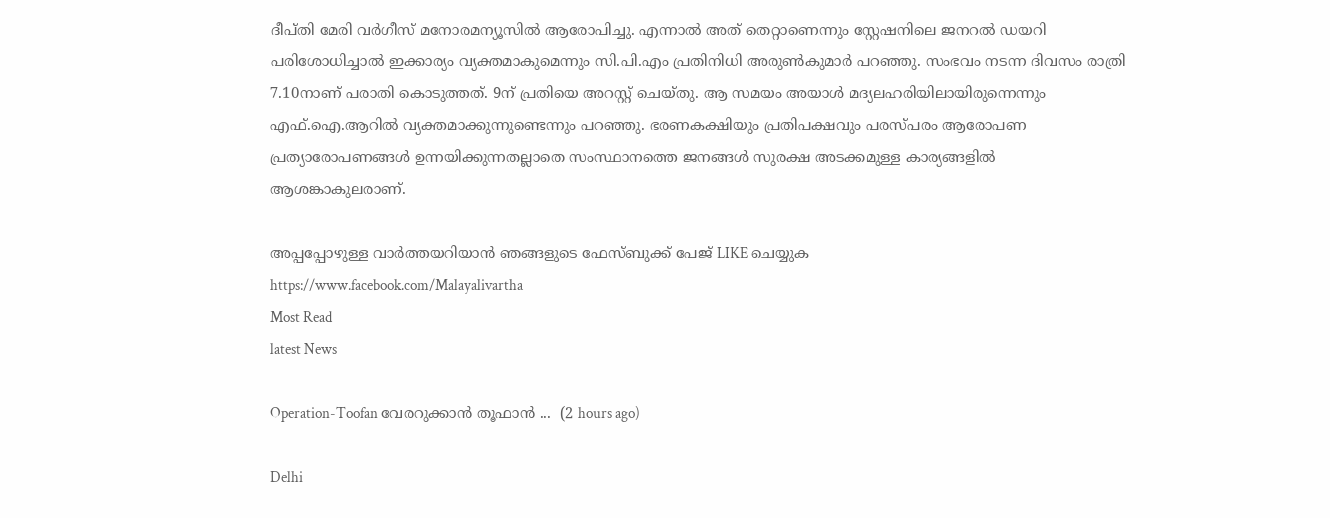ദീപ്തി മേരി വര്‍ഗീസ് മനോരമന്യൂസില്‍ ആരോപിച്ചു. എന്നാല്‍ അത് തെറ്റാണെന്നും സ്റ്റേഷനിലെ ജനറല്‍ ഡയറി പരിശോധിച്ചാല്‍ ഇക്കാര്യം വ്യക്തമാകുമെന്നും സി.പി.എം പ്രതിനിധി അരുണ്‍കുമാര്‍ പറഞ്ഞു. സംഭവം നടന്ന ദിവസം രാത്രി 7.10നാണ് പരാതി കൊടുത്തത്. 9ന് പ്രതിയെ അറസ്റ്റ് ചെയ്തു. ആ സമയം അയാള്‍ മദ്യലഹരിയിലായിരുന്നെന്നും എഫ്.ഐ.ആറില്‍ വ്യക്തമാക്കുന്നുണ്ടെന്നും പറഞ്ഞു. ഭരണകക്ഷിയും പ്രതിപക്ഷവും പരസ്പരം ആരോപണ പ്രത്യാരോപണങ്ങള്‍ ഉന്നയിക്കുന്നതല്ലാതെ സംസ്ഥാനത്തെ ജനങ്ങള്‍ സുരക്ഷ അടക്കമുള്ള കാര്യങ്ങളില്‍ ആശങ്കാകുലരാണ്.

അപ്പപ്പോഴുള്ള വാര്‍ത്തയറിയാന്‍ ഞങ്ങളുടെ ഫേസ്‌ബുക്ക്‌ പേജ് LIKE ചെയ്യുക
https://www.facebook.com/Malayalivartha
Most Read
latest News

Operation-Toofan വേരറുക്കാൻ തൂഫാൻ ...  (2 hours ago)

Delhi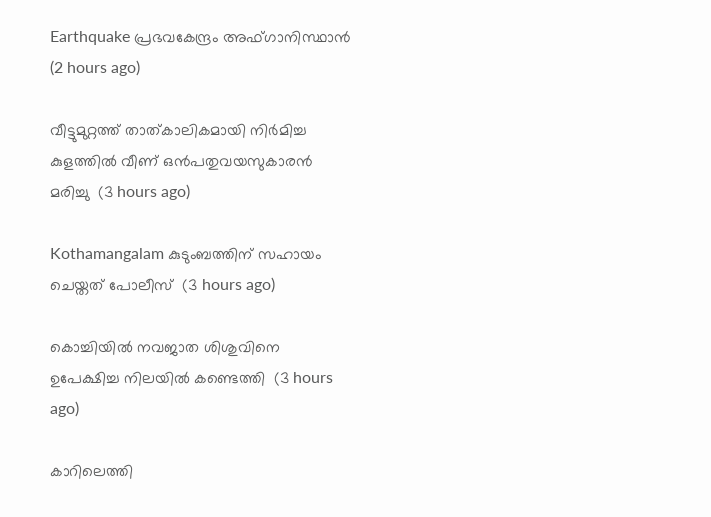Earthquake പ്രഭവകേന്ദ്രം അഫ്ഗാനിസ്ഥാന്‍  (2 hours ago)

വീട്ടുമുറ്റത്ത് താത്കാലികമായി നിര്‍മിച്ച കുളത്തില്‍ വീണ് ഒന്‍പതുവയസുകാരന്‍ മരിച്ചു  (3 hours ago)

Kothamangalam കുടുംബത്തിന് സഹായം ചെയ്തത് പോലീസ്  (3 hours ago)

കൊച്ചിയില്‍ നവജാത ശിശുവിനെ ഉപേക്ഷിച്ച നിലയില്‍ കണ്ടെത്തി  (3 hours ago)

കാറിലെത്തി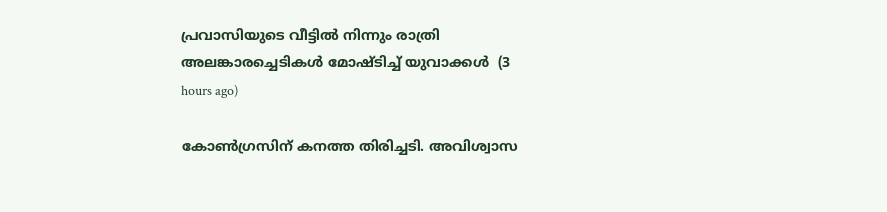പ്രവാസിയുടെ വീട്ടില്‍ നിന്നും രാത്രി അലങ്കാരച്ചെടികള്‍ മോഷ്ടിച്ച് യുവാക്കള്‍  (3 hours ago)

കോൺഗ്രസിന് കനത്ത തിരിച്ചടി. അവിശ്വാസ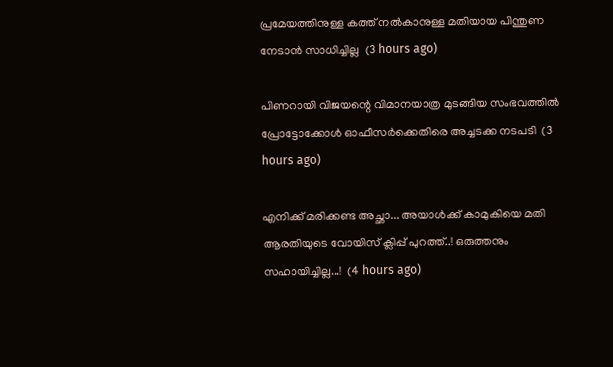പ്രമേയത്തിനുള്ള കത്ത് നൽകാനുള്ള മതിയായ പിന്തുണ നേടാൻ സാധിച്ചില്ല  (3 hours ago)

പിണറായി വിജയന്റെ വിമാനയാത്ര മുടങ്ങിയ സംഭവത്തിൽ പ്രോട്ടോക്കോൾ ഓഫീസർക്കെതിരെ അച്ചടക്ക നടപടി  (3 hours ago)

എനിക്ക് മരിക്കണ്ട അച്ഛാ... അയാൾക്ക് കാമുകിയെ മതി ആരതിയുടെ വോയിസ് ക്ലിപ്പ് പുറത്ത്..! ഒരുത്തനും സഹായിച്ചില്ല...!  (4 hours ago)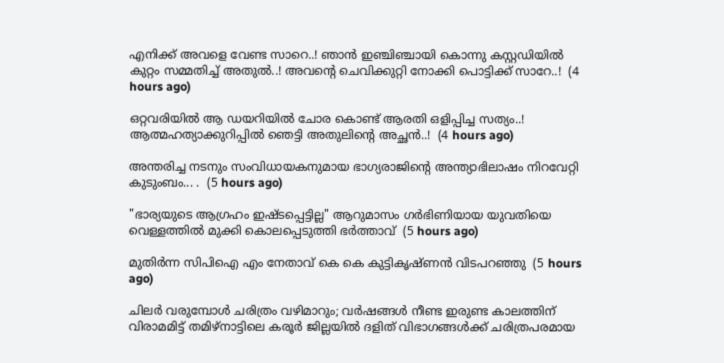എനിക്ക് അവളെ വേണ്ട സാറെ..! ഞാൻ ഇഞ്ചിഞ്ചായി കൊന്നു കസ്റ്റഡിയിൽ കുറ്റം സമ്മതിച്ച് അതുൽ..! അവന്റെ ചെവിക്കുറ്റി നോക്കി പൊട്ടിക്ക് സാറേ..!  (4 hours ago)

ഒറ്റവരിയിൽ ആ ഡയറിയിൽ ചോര കൊണ്ട് ആരതി ഒളിപ്പിച്ച സത്യം..! ആത്മഹത്യാക്കുറിപ്പിൽ ഞെട്ടി അതുലിന്റെ അച്ഛൻ..!  (4 hours ago)

അന്തരിച്ച നടനും സംവിധായകനുമായ ഭാഗ്യരാജിന്റെ അന്ത്യാഭിലാഷം നിറവേറ്റി കുടുംബം... .  (5 hours ago)

"ഭാര്യയുടെ ആഗ്രഹം ഇഷ്ടപ്പെട്ടില്ല" ആറുമാസം ഗർഭിണിയായ യുവതിയെ വെള്ളത്തിൽ മുക്കി കൊലപ്പെടുത്തി ഭർത്താവ്  (5 hours ago)

മുതിർന്ന സിപിഐ എം നേതാവ് കെ കെ കുട്ടികൃഷ്ണൻ വിടപറഞ്ഞു  (5 hours ago)

ചിലർ വരുമ്പോൾ ചരിത്രം വഴിമാറും; വർഷങ്ങൾ നീണ്ട ഇരുണ്ട കാലത്തിന് വിരാമമിട്ട് തമിഴ്‌നാട്ടിലെ കരൂർ ജില്ലയിൽ ദളിത് വിഭാഗങ്ങൾക്ക് ചരിത്രപരമായ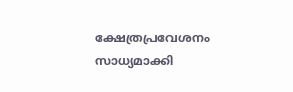ക്ഷേത്രപ്രവേശനം സാധ്യമാക്കി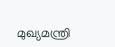മുഖ്യമന്ത്രി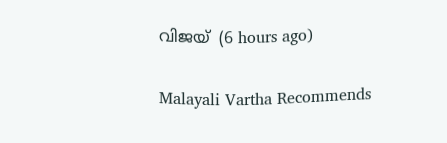വിജയ്  (6 hours ago)

Malayali Vartha Recommends